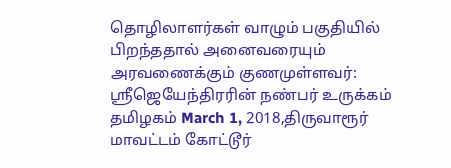தொழிலாளர்கள் வாழும் பகுதியில் பிறந்ததால் அனைவரையும் அரவணைக்கும் குணமுள்ளவர்: ஸ்ரீஜெயேந்திரரின் நண்பர் உருக்கம்
தமிழகம் March 1, 2018,திருவாரூர் மாவட்டம் கோட்டூர்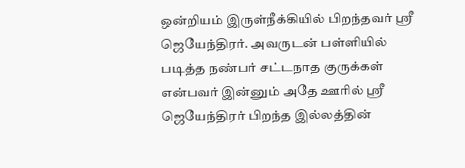ஒன்றியம் இருள்நீக்கியில் பிறந்தவர் ஸ்ரீ ஜெயேந்திரர். அவருடன் பள்ளியில் படித்த நண்பர் சட்டநாத குருக்கள் என்பவர் இன்னும் அதே ஊரில் ஸ்ரீ ஜெயேந்திரர் பிறந்த இல்லத்தின்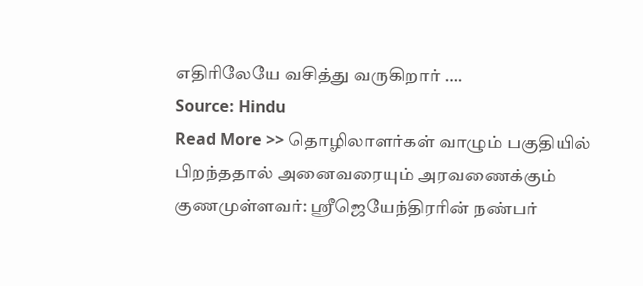எதிரிலேயே வசித்து வருகிறார் ….
Source: Hindu
Read More >> தொழிலாளர்கள் வாழும் பகுதியில் பிறந்ததால் அனைவரையும் அரவணைக்கும் குணமுள்ளவர்: ஸ்ரீஜெயேந்திரரின் நண்பர்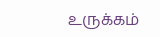உருக்கம்